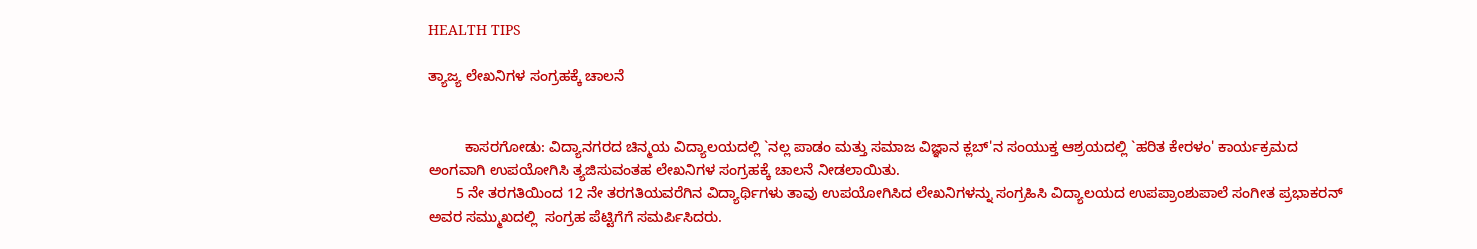HEALTH TIPS

ತ್ಯಾಜ್ಯ ಲೇಖನಿಗಳ ಸಂಗ್ರಹಕ್ಕೆ ಚಾಲನೆ


         ಕಾಸರಗೋಡು: ವಿದ್ಯಾನಗರದ ಚಿನ್ಮಯ ವಿದ್ಯಾಲಯದಲ್ಲಿ `ನಲ್ಲ ಪಾಡಂ ಮತ್ತು ಸಮಾಜ ವಿಜ್ಞಾನ ಕ್ಲಬ್'ನ ಸಂಯುಕ್ತ ಆಶ್ರಯದಲ್ಲಿ `ಹರಿತ ಕೇರಳಂ' ಕಾರ್ಯಕ್ರಮದ ಅಂಗವಾಗಿ ಉಪಯೋಗಿಸಿ ತ್ಯಜಿಸುವಂತಹ ಲೇಖನಿಗಳ ಸಂಗ್ರಹಕ್ಕೆ ಚಾಲನೆ ನೀಡಲಾಯಿತು.
       5 ನೇ ತರಗತಿಯಿಂದ 12 ನೇ ತರಗತಿಯವರೆಗಿನ ವಿದ್ಯಾರ್ಥಿಗಳು ತಾವು ಉಪಯೋಗಿಸಿದ ಲೇಖನಿಗಳನ್ನು ಸಂಗ್ರಹಿಸಿ ವಿದ್ಯಾಲಯದ ಉಪಪ್ರಾಂಶುಪಾಲೆ ಸಂಗೀತ ಪ್ರಭಾಕರನ್ ಅವರ ಸಮ್ಮುಖದಲ್ಲಿ  ಸಂಗ್ರಹ ಪೆಟ್ಟಿಗೆಗೆ ಸಮರ್ಪಿಸಿದರು.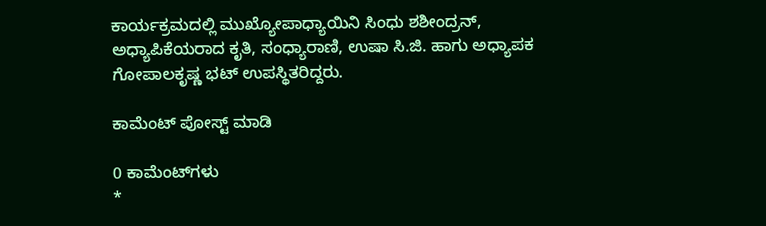ಕಾರ್ಯಕ್ರಮದಲ್ಲಿ ಮುಖ್ಯೋಪಾಧ್ಯಾಯಿನಿ ಸಿಂಧು ಶಶೀಂದ್ರನ್, ಅಧ್ಯಾಪಿಕೆಯರಾದ ಕೃತಿ, ಸಂಧ್ಯಾರಾಣಿ, ಉಷಾ ಸಿ.ಜಿ. ಹಾಗು ಅಧ್ಯಾಪಕ ಗೋಪಾಲಕೃಷ್ಣ ಭಟ್ ಉಪಸ್ಥಿತರಿದ್ದರು.

ಕಾಮೆಂಟ್‌‌ ಪೋಸ್ಟ್‌ ಮಾಡಿ

0 ಕಾಮೆಂಟ್‌ಗಳು
*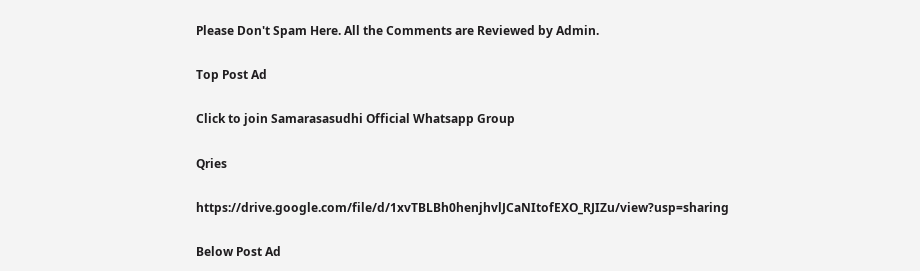Please Don't Spam Here. All the Comments are Reviewed by Admin.

Top Post Ad

Click to join Samarasasudhi Official Whatsapp Group

Qries

https://drive.google.com/file/d/1xvTBLBh0henjhvlJCaNItofEXO_RJIZu/view?usp=sharing

Below Post Ad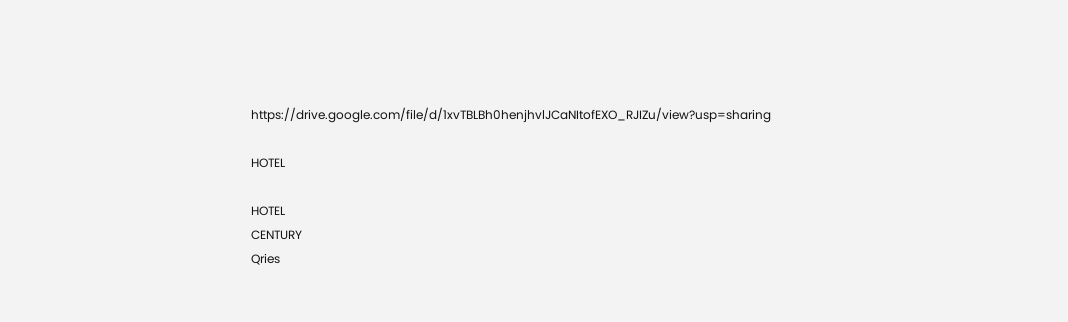https://drive.google.com/file/d/1xvTBLBh0henjhvlJCaNItofEXO_RJIZu/view?usp=sharing

HOTEL

HOTEL
CENTURY
Qries